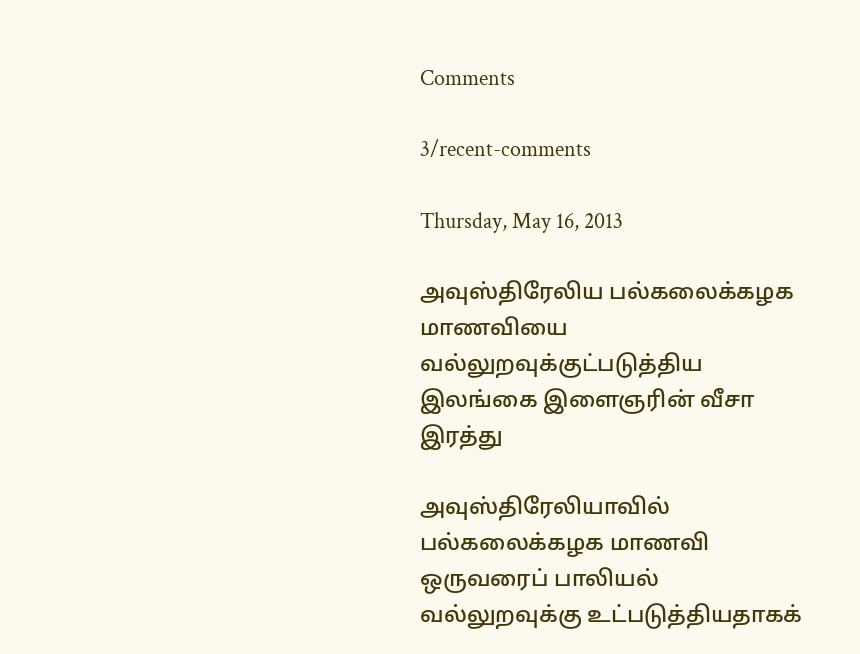Comments

3/recent-comments

Thursday, May 16, 2013

அவுஸ்திரேலிய பல்கலைக்கழக மாணவியை வல்லுறவுக்குட்படுத்திய இலங்கை இளைஞரின் வீசா இரத்து

அவுஸ்திரேலியாவில் பல்கலைக்கழக மாணவி ஒருவரைப் பாலியல் வல்லுறவுக்கு உட்படுத்தியதாகக்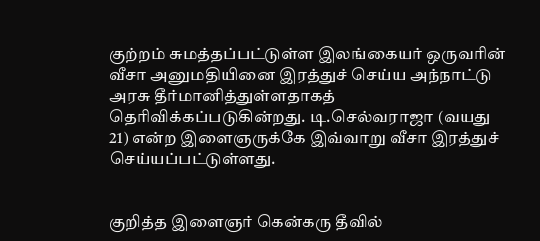குற்றம் சுமத்தப்பட்டுள்ள இலங்கையர் ஒருவரின் வீசா அனுமதியினை இரத்துச் செய்ய அந்நாட்டு அரசு தீர்மானித்துள்ளதாகத் தெரிவிக்கப்படுகின்றது. டி.செல்வராஜா (வயது 21) என்ற இளைஞருக்கே இவ்வாறு வீசா இரத்துச் செய்யப்பட்டுள்ளது.


குறித்த இளைஞர் கென்கரு தீவில்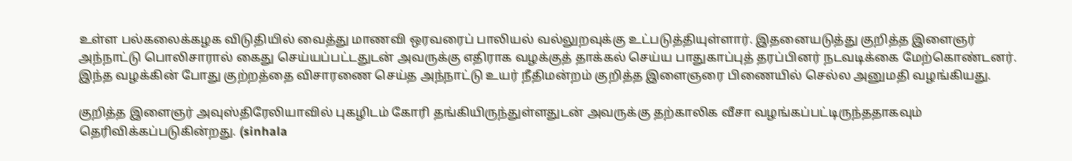உள்ள பல்கலைக்கழக விடுதியில் வைத்து மாணவி ஒரவரைப் பாலியல் வல்லுறவுக்கு உட்படுத்தியுள்ளார். இதனையடுத்து குறித்த இளைஞர் அந்நாட்டு பொலிசாரால் கைது செய்யப்பட்டதுடன் அவருக்கு எதிராக வழக்குத் தாக்கல் செய்ய பாதுகாப்புத் தரப்பினர் நடவடிக்கை மேற்கொண்டனர்.  இந்த வழக்கின் போது குற்றத்தை விசாரணை செய்த அந்நாட்டு உயர் நீதிமன்றம் குறித்த இளைஞரை பிணையில் செல்ல அனுமதி வழங்கியது.

குறித்த இளைஞர் அவுஸ்திரேலியாவில் புகழிடம் கோரி தங்கியிருந்துள்ளதுடன் அவருக்கு தற்காலிக வீசா வழங்கப்பட்டிருந்ததாகவும் தெரிவிக்கப்படுகின்றது. (sinhala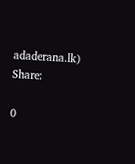adaderana.lk)
Share:

0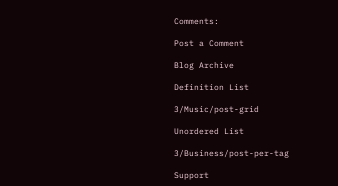Comments:

Post a Comment

Blog Archive

Definition List

3/Music/post-grid

Unordered List

3/Business/post-per-tag

Support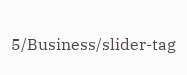5/Business/slider-tag